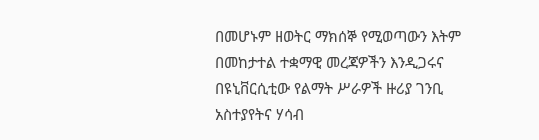በመሆኑም ዘወትር ማክሰኞ የሚወጣውን እትም በመከታተል ተቋማዊ መረጃዎችን እንዲጋሩና በዩኒቨርሲቲው የልማት ሥራዎች ዙሪያ ገንቢ አስተያየትና ሃሳብ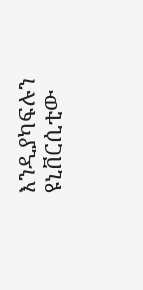እንዲያካፍሉን ዩኒቨርሲቲው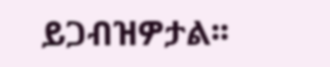ይጋብዝዎታል፡፡